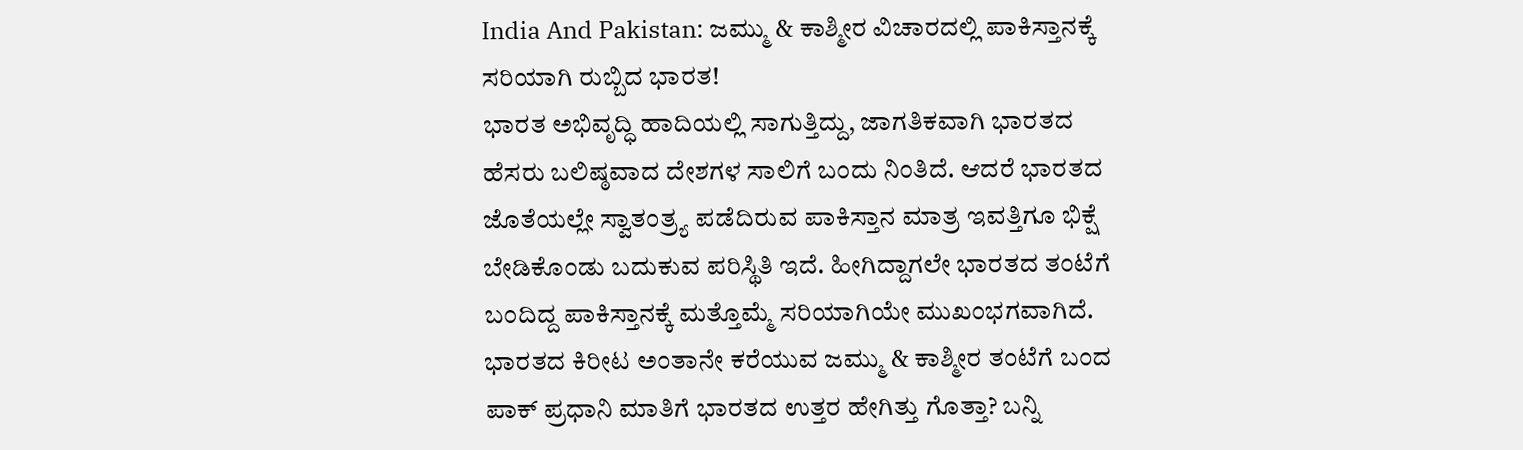India And Pakistan: ಜಮ್ಮು & ಕಾಶ್ಮೀರ ವಿಚಾರದಲ್ಲಿ ಪಾಕಿಸ್ತಾನಕ್ಕೆ ಸರಿಯಾಗಿ ರುಬ್ಬಿದ ಭಾರತ!
ಭಾರತ ಅಭಿವೃದ್ಧಿ ಹಾದಿಯಲ್ಲಿ ಸಾಗುತ್ತಿದ್ದು, ಜಾಗತಿಕವಾಗಿ ಭಾರತದ ಹೆಸರು ಬಲಿಷ್ಠವಾದ ದೇಶಗಳ ಸಾಲಿಗೆ ಬಂದು ನಿಂತಿದೆ. ಆದರೆ ಭಾರತದ ಜೊತೆಯಲ್ಲೇ ಸ್ವಾತಂತ್ರ್ಯ ಪಡೆದಿರುವ ಪಾಕಿಸ್ತಾನ ಮಾತ್ರ ಇವತ್ತಿಗೂ ಭಿಕ್ಷೆ ಬೇಡಿಕೊಂಡು ಬದುಕುವ ಪರಿಸ್ಥಿತಿ ಇದೆ. ಹೀಗಿದ್ದಾಗಲೇ ಭಾರತದ ತಂಟೆಗೆ ಬಂದಿದ್ದ ಪಾಕಿಸ್ತಾನಕ್ಕೆ ಮತ್ತೊಮ್ಮೆ ಸರಿಯಾಗಿಯೇ ಮುಖಂಭಗವಾಗಿದೆ. ಭಾರತದ ಕಿರೀಟ ಅಂತಾನೇ ಕರೆಯುವ ಜಮ್ಮು & ಕಾಶ್ಮೀರ ತಂಟೆಗೆ ಬಂದ ಪಾಕ್ ಪ್ರಧಾನಿ ಮಾತಿಗೆ ಭಾರತದ ಉತ್ತರ ಹೇಗಿತ್ತು ಗೊತ್ತಾ? ಬನ್ನಿ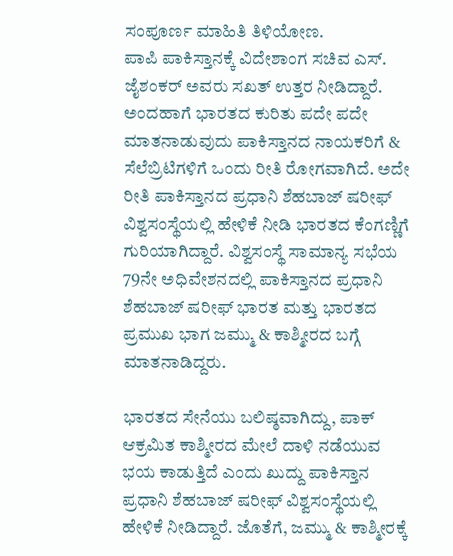ಸಂಪೂರ್ಣ ಮಾಹಿತಿ ತಿಳಿಯೋಣ.
ಪಾಪಿ ಪಾಕಿಸ್ತಾನಕ್ಕೆ ವಿದೇಶಾಂಗ ಸಚಿವ ಎಸ್. ಜೈಶಂಕರ್ ಅವರು ಸಖತ್ ಉತ್ತರ ನೀಡಿದ್ದಾರೆ. ಅಂದಹಾಗೆ ಭಾರತದ ಕುರಿತು ಪದೇ ಪದೇ ಮಾತನಾಡುವುದು ಪಾಕಿಸ್ತಾನದ ನಾಯಕರಿಗೆ & ಸೆಲೆಬ್ರಿಟಿಗಳಿಗೆ ಒಂದು ರೀತಿ ರೋಗವಾಗಿದೆ. ಅದೇ ರೀತಿ ಪಾಕಿಸ್ತಾನದ ಪ್ರಧಾನಿ ಶೆಹಬಾಜ್ ಷರೀಫ್ ವಿಶ್ವಸಂಸ್ಥೆಯಲ್ಲಿ ಹೇಳಿಕೆ ನೀಡಿ ಭಾರತದ ಕೆಂಗಣ್ಣಿಗೆ ಗುರಿಯಾಗಿದ್ದಾರೆ. ವಿಶ್ವಸಂಸ್ಥೆ ಸಾಮಾನ್ಯ ಸಭೆಯ 79ನೇ ಅಧಿವೇಶನದಲ್ಲಿ ಪಾಕಿಸ್ತಾನದ ಪ್ರಧಾನಿ ಶೆಹಬಾಜ್ ಷರೀಫ್ ಭಾರತ ಮತ್ತು ಭಾರತದ ಪ್ರಮುಖ ಭಾಗ ಜಮ್ಮು & ಕಾಶ್ಮೀರದ ಬಗ್ಗೆ ಮಾತನಾಡಿದ್ದರು.

ಭಾರತದ ಸೇನೆಯು ಬಲಿಷ್ಠವಾಗಿದ್ದು, ಪಾಕ್ ಆಕ್ರಮಿತ ಕಾಶ್ಮೀರದ ಮೇಲೆ ದಾಳಿ ನಡೆಯುವ ಭಯ ಕಾಡುತ್ತಿದೆ ಎಂದು ಖುದ್ದು ಪಾಕಿಸ್ತಾನ ಪ್ರಧಾನಿ ಶೆಹಬಾಜ್ ಷರೀಫ್ ವಿಶ್ವಸಂಸ್ಥೆಯಲ್ಲಿ ಹೇಳಿಕೆ ನೀಡಿದ್ದಾರೆ. ಜೊತೆಗೆ, ಜಮ್ಮು & ಕಾಶ್ಮೀರಕ್ಕೆ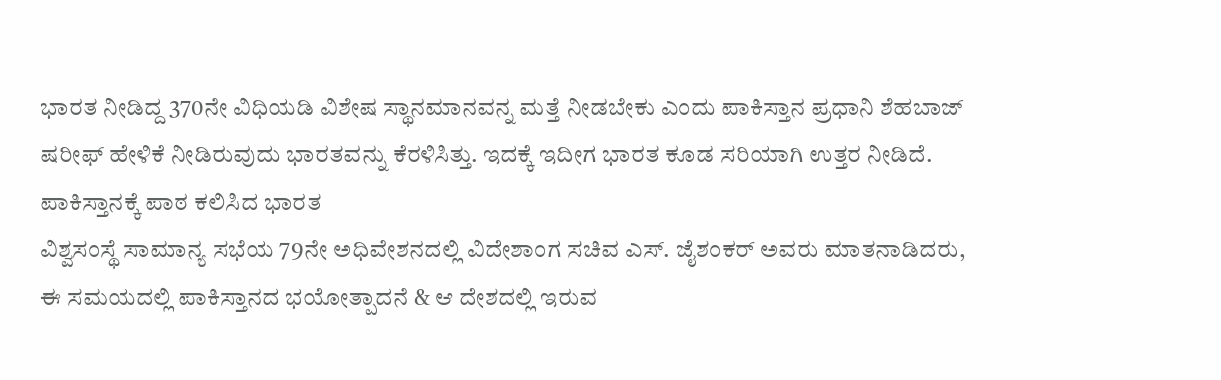ಭಾರತ ನೀಡಿದ್ದ 370ನೇ ವಿಧಿಯಡಿ ವಿಶೇಷ ಸ್ಥಾನಮಾನವನ್ನ ಮತ್ತೆ ನೀಡಬೇಕು ಎಂದು ಪಾಕಿಸ್ತಾನ ಪ್ರಧಾನಿ ಶೆಹಬಾಜ್ ಷರೀಫ್ ಹೇಳಿಕೆ ನೀಡಿರುವುದು ಭಾರತವನ್ನು ಕೆರಳಿಸಿತ್ತು. ಇದಕ್ಕೆ ಇದೀಗ ಭಾರತ ಕೂಡ ಸರಿಯಾಗಿ ಉತ್ತರ ನೀಡಿದೆ.
ಪಾಕಿಸ್ತಾನಕ್ಕೆ ಪಾಠ ಕಲಿಸಿದ ಭಾರತ
ವಿಶ್ವಸಂಸ್ಥೆ ಸಾಮಾನ್ಯ ಸಭೆಯ 79ನೇ ಅಧಿವೇಶನದಲ್ಲಿ ವಿದೇಶಾಂಗ ಸಚಿವ ಎಸ್. ಜೈಶಂಕರ್ ಅವರು ಮಾತನಾಡಿದರು, ಈ ಸಮಯದಲ್ಲಿ ಪಾಕಿಸ್ತಾನದ ಭಯೋತ್ಪಾದನೆ & ಆ ದೇಶದಲ್ಲಿ ಇರುವ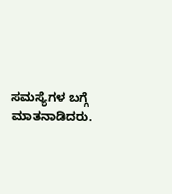ಸಮಸ್ಯೆಗಳ ಬಗ್ಗೆ ಮಾತನಾಡಿದರು.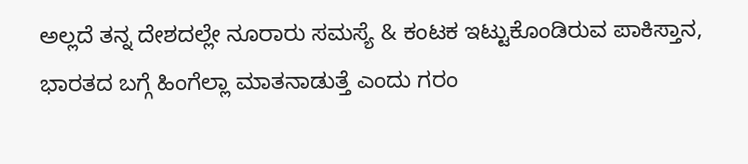ಅಲ್ಲದೆ ತನ್ನ ದೇಶದಲ್ಲೇ ನೂರಾರು ಸಮಸ್ಯೆ & ಕಂಟಕ ಇಟ್ಟುಕೊಂಡಿರುವ ಪಾಕಿಸ್ತಾನ, ಭಾರತದ ಬಗ್ಗೆ ಹಿಂಗೆಲ್ಲಾ ಮಾತನಾಡುತ್ತೆ ಎಂದು ಗರಂ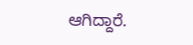ಆಗಿದ್ದಾರೆ.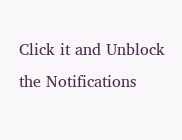Click it and Unblock the Notifications